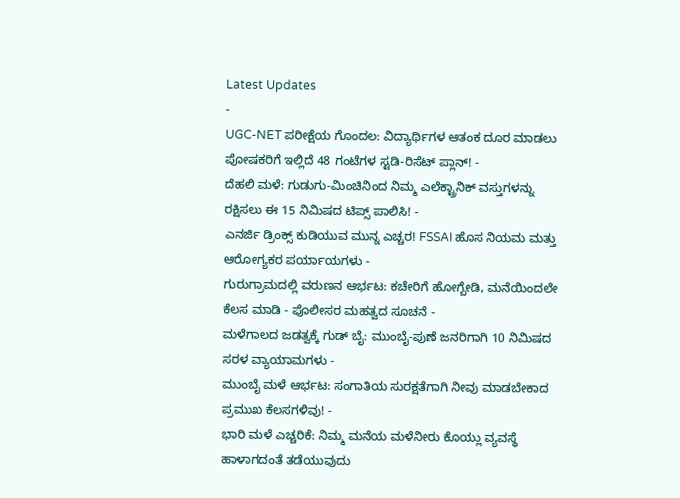Latest Updates
-
UGC-NET ಪರೀಕ್ಷೆಯ ಗೊಂದಲ: ವಿದ್ಯಾರ್ಥಿಗಳ ಆತಂಕ ದೂರ ಮಾಡಲು ಪೋಷಕರಿಗೆ ಇಲ್ಲಿದೆ 48 ಗಂಟೆಗಳ ಸ್ಟಡಿ-ರಿಸೆಟ್ ಪ್ಲಾನ್! -
ದೆಹಲಿ ಮಳೆ: ಗುಡುಗು-ಮಿಂಚಿನಿಂದ ನಿಮ್ಮ ಎಲೆಕ್ಟ್ರಾನಿಕ್ ವಸ್ತುಗಳನ್ನು ರಕ್ಷಿಸಲು ಈ 15 ನಿಮಿಷದ ಟಿಪ್ಸ್ ಪಾಲಿಸಿ! -
ಎನರ್ಜಿ ಡ್ರಿಂಕ್ಸ್ ಕುಡಿಯುವ ಮುನ್ನ ಎಚ್ಚರ! FSSAI ಹೊಸ ನಿಯಮ ಮತ್ತು ಆರೋಗ್ಯಕರ ಪರ್ಯಾಯಗಳು -
ಗುರುಗ್ರಾಮದಲ್ಲಿ ವರುಣನ ಆರ್ಭಟ: ಕಚೇರಿಗೆ ಹೋಗ್ಬೇಡಿ, ಮನೆಯಿಂದಲೇ ಕೆಲಸ ಮಾಡಿ - ಪೊಲೀಸರ ಮಹತ್ವದ ಸೂಚನೆ -
ಮಳೆಗಾಲದ ಜಡತ್ವಕ್ಕೆ ಗುಡ್ ಬೈ: ಮುಂಬೈ-ಪುಣೆ ಜನರಿಗಾಗಿ 10 ನಿಮಿಷದ ಸರಳ ವ್ಯಾಯಾಮಗಳು -
ಮುಂಬೈ ಮಳೆ ಆರ್ಭಟ: ಸಂಗಾತಿಯ ಸುರಕ್ಷತೆಗಾಗಿ ನೀವು ಮಾಡಬೇಕಾದ ಪ್ರಮುಖ ಕೆಲಸಗಳಿವು! -
ಭಾರಿ ಮಳೆ ಎಚ್ಚರಿಕೆ: ನಿಮ್ಮ ಮನೆಯ ಮಳೆನೀರು ಕೊಯ್ಲು ವ್ಯವಸ್ಥೆ ಹಾಳಾಗದಂತೆ ತಡೆಯುವುದು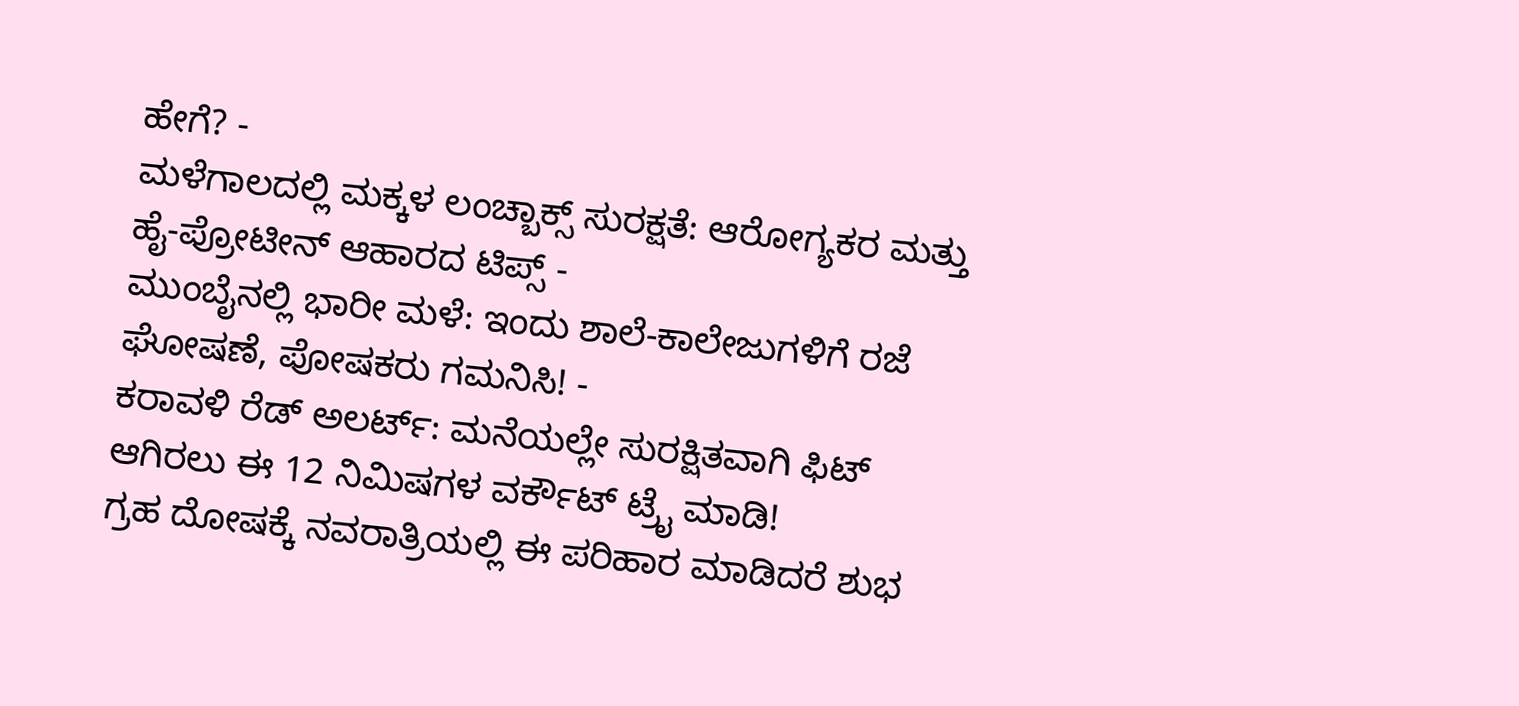ಹೇಗೆ? -
ಮಳೆಗಾಲದಲ್ಲಿ ಮಕ್ಕಳ ಲಂಚ್ಬಾಕ್ಸ್ ಸುರಕ್ಷತೆ: ಆರೋಗ್ಯಕರ ಮತ್ತು ಹೈ-ಪ್ರೋಟೀನ್ ಆಹಾರದ ಟಿಪ್ಸ್ -
ಮುಂಬೈನಲ್ಲಿ ಭಾರೀ ಮಳೆ: ಇಂದು ಶಾಲೆ-ಕಾಲೇಜುಗಳಿಗೆ ರಜೆ ಘೋಷಣೆ, ಪೋಷಕರು ಗಮನಿಸಿ! -
ಕರಾವಳಿ ರೆಡ್ ಅಲರ್ಟ್: ಮನೆಯಲ್ಲೇ ಸುರಕ್ಷಿತವಾಗಿ ಫಿಟ್ ಆಗಿರಲು ಈ 12 ನಿಮಿಷಗಳ ವರ್ಕೌಟ್ ಟ್ರೈ ಮಾಡಿ!
ಗ್ರಹ ದೋಷಕ್ಕೆ ನವರಾತ್ರಿಯಲ್ಲಿ ಈ ಪರಿಹಾರ ಮಾಡಿದರೆ ಶುಭ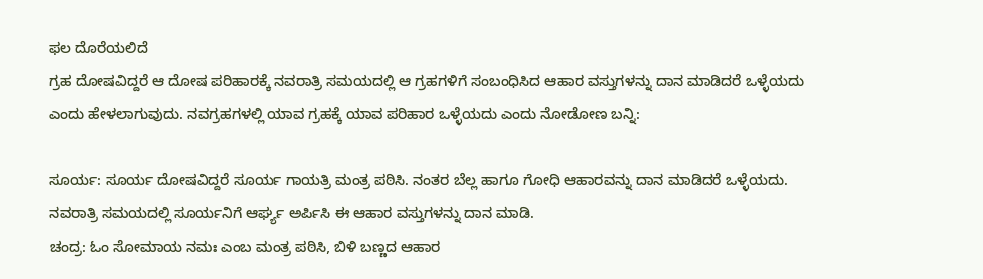ಫಲ ದೊರೆಯಲಿದೆ
ಗ್ರಹ ದೋಷವಿದ್ದರೆ ಆ ದೋಷ ಪರಿಹಾರಕ್ಕೆ ನವರಾತ್ರಿ ಸಮಯದಲ್ಲಿ ಆ ಗ್ರಹಗಳಿಗೆ ಸಂಬಂಧಿಸಿದ ಆಹಾರ ವಸ್ತುಗಳನ್ನು ದಾನ ಮಾಡಿದರೆ ಒಳ್ಳೆಯದು ಎಂದು ಹೇಳಲಾಗುವುದು. ನವಗ್ರಹಗಳಲ್ಲಿ ಯಾವ ಗ್ರಹಕ್ಕೆ ಯಾವ ಪರಿಹಾರ ಒಳ್ಳೆಯದು ಎಂದು ನೋಡೋಣ ಬನ್ನಿ:

ಸೂರ್ಯ: ಸೂರ್ಯ ದೋಷವಿದ್ದರೆ ಸೂರ್ಯ ಗಾಯತ್ರಿ ಮಂತ್ರ ಪಠಿಸಿ. ನಂತರ ಬೆಲ್ಲ ಹಾಗೂ ಗೋಧಿ ಆಹಾರವನ್ನು ದಾನ ಮಾಡಿದರೆ ಒಳ್ಳೆಯದು. ನವರಾತ್ರಿ ಸಮಯದಲ್ಲಿ ಸೂರ್ಯನಿಗೆ ಆರ್ಘ್ಯ ಅರ್ಪಿಸಿ ಈ ಆಹಾರ ವಸ್ತುಗಳನ್ನು ದಾನ ಮಾಡಿ.
ಚಂದ್ರ: ಓಂ ಸೋಮಾಯ ನಮಃ ಎಂಬ ಮಂತ್ರ ಪಠಿಸಿ, ಬಿಳಿ ಬಣ್ಣದ ಆಹಾರ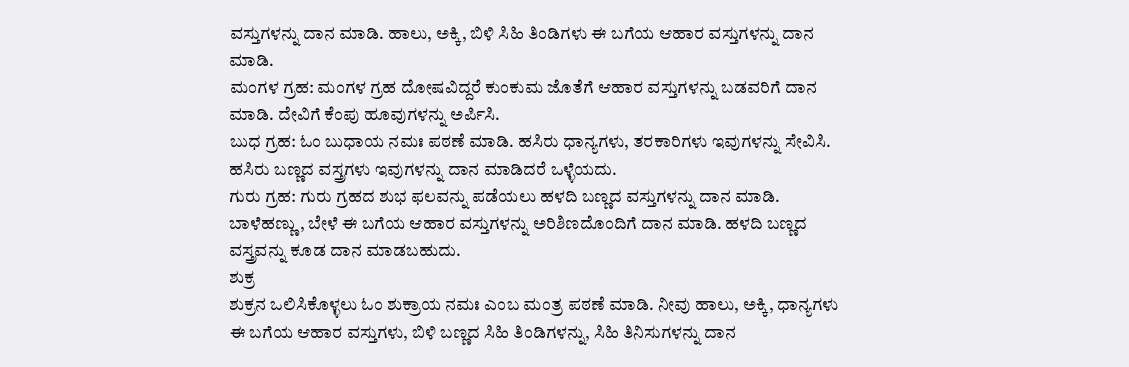ವಸ್ತುಗಳನ್ನು ದಾನ ಮಾಡಿ. ಹಾಲು, ಅಕ್ಕಿ, ಬಿಳಿ ಸಿಹಿ ತಿಂಡಿಗಳು ಈ ಬಗೆಯ ಆಹಾರ ವಸ್ತುಗಳನ್ನು ದಾನ ಮಾಡಿ.
ಮಂಗಳ ಗ್ರಹ: ಮಂಗಳ ಗ್ರಹ ದೋಷವಿದ್ದರೆ ಕುಂಕುಮ ಜೊತೆಗೆ ಆಹಾರ ವಸ್ತುಗಳನ್ನು ಬಡವರಿಗೆ ದಾನ ಮಾಡಿ. ದೇವಿಗೆ ಕೆಂಪು ಹೂವುಗಳನ್ನು ಅರ್ಪಿಸಿ.
ಬುಧ ಗ್ರಹ: ಓಂ ಬುಧಾಯ ನಮಃ ಪಠಣೆ ಮಾಡಿ. ಹಸಿರು ಧಾನ್ಯಗಳು, ತರಕಾರಿಗಳು ಇವುಗಳನ್ನು ಸೇವಿಸಿ. ಹಸಿರು ಬಣ್ಣದ ವಸ್ತ್ರಗಳು ಇವುಗಳನ್ನು ದಾನ ಮಾಡಿದರೆ ಒಳ್ಳೆಯದು.
ಗುರು ಗ್ರಹ: ಗುರು ಗ್ರಹದ ಶುಭ ಫಲವನ್ನು ಪಡೆಯಲು ಹಳದಿ ಬಣ್ಣದ ವಸ್ತುಗಳನ್ನು ದಾನ ಮಾಡಿ. ಬಾಳೆಹಣ್ಣು, ಬೇಳೆ ಈ ಬಗೆಯ ಆಹಾರ ವಸ್ತುಗಳನ್ನು ಅರಿಶಿಣದೊಂದಿಗೆ ದಾನ ಮಾಡಿ. ಹಳದಿ ಬಣ್ಣದ ವಸ್ತ್ರವನ್ನು ಕೂಡ ದಾನ ಮಾಡಬಹುದು.
ಶುಕ್ರ
ಶುಕ್ರನ ಒಲಿಸಿಕೊಳ್ಳಲು ಓಂ ಶುಕ್ರಾಯ ನಮಃ ಎಂಬ ಮಂತ್ರ ಪಠಣೆ ಮಾಡಿ. ನೀವು ಹಾಲು, ಅಕ್ಕಿ, ಧಾನ್ಯಗಳು ಈ ಬಗೆಯ ಆಹಾರ ವಸ್ತುಗಳು, ಬಿಳಿ ಬಣ್ಣದ ಸಿಹಿ ತಿಂಡಿಗಳನ್ನು, ಸಿಹಿ ತಿನಿಸುಗಳನ್ನು ದಾನ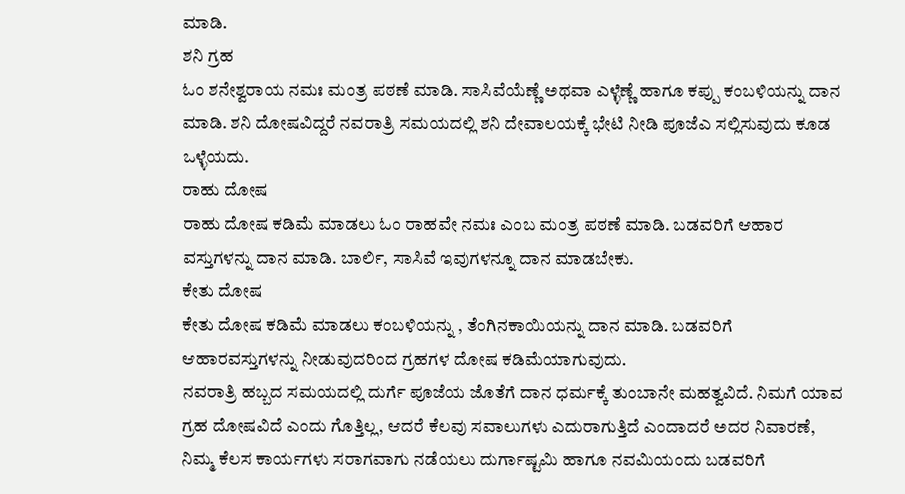ಮಾಡಿ.
ಶನಿ ಗ್ರಹ
ಓಂ ಶನೇಶ್ವರಾಯ ನಮಃ ಮಂತ್ರ ಪಠಣೆ ಮಾಡಿ. ಸಾಸಿವೆಯೆಣ್ಣೆ ಅಥವಾ ಎಳ್ಳೆಣ್ಣೆ ಹಾಗೂ ಕಪ್ಪು ಕಂಬಳಿಯನ್ನು ದಾನ ಮಾಡಿ. ಶನಿ ದೋಷವಿದ್ದರೆ ನವರಾತ್ರಿ ಸಮಯದಲ್ಲಿ ಶನಿ ದೇವಾಲಯಕ್ಕೆ ಭೇಟಿ ನೀಡಿ ಪೂಜೆಎ ಸಲ್ಲಿಸುವುದು ಕೂಡ ಒಳ್ಳೆಯದು.
ರಾಹು ದೋಷ
ರಾಹು ದೋಷ ಕಡಿಮೆ ಮಾಡಲು ಓಂ ರಾಹವೇ ನಮಃ ಎಂಬ ಮಂತ್ರ ಪಠಣೆ ಮಾಡಿ. ಬಡವರಿಗೆ ಆಹಾರ ವಸ್ತುಗಳನ್ನು ದಾನ ಮಾಡಿ. ಬಾರ್ಲಿ, ಸಾಸಿವೆ ಇವುಗಳನ್ನೂ ದಾನ ಮಾಡಬೇಕು.
ಕೇತು ದೋಷ
ಕೇತು ದೋಷ ಕಡಿಮೆ ಮಾಡಲು ಕಂಬಳಿಯನ್ನು , ತೆಂಗಿನಕಾಯಿಯನ್ನು ದಾನ ಮಾಡಿ. ಬಡವರಿಗೆ ಆಹಾರವಸ್ತುಗಳನ್ನು ನೀಡುವುದರಿಂದ ಗ್ರಹಗಳ ದೋಷ ಕಡಿಮೆಯಾಗುವುದು.
ನವರಾತ್ರಿ ಹಬ್ಬದ ಸಮಯದಲ್ಲಿ ದುರ್ಗೆ ಪೂಜೆಯ ಜೊತೆಗೆ ದಾನ ಧರ್ಮಕ್ಕೆ ತುಂಬಾನೇ ಮಹತ್ವವಿದೆ. ನಿಮಗೆ ಯಾವ ಗ್ರಹ ದೋಷವಿದೆ ಎಂದು ಗೊತ್ತಿಲ್ಲ, ಆದರೆ ಕೆಲವು ಸವಾಲುಗಳು ಎದುರಾಗುತ್ತಿದೆ ಎಂದಾದರೆ ಅದರ ನಿವಾರಣೆ, ನಿಮ್ಮ ಕೆಲಸ ಕಾರ್ಯಗಳು ಸರಾಗವಾಗು ನಡೆಯಲು ದುರ್ಗಾಷ್ಟಮಿ ಹಾಗೂ ನವಮಿಯಂದು ಬಡವರಿಗೆ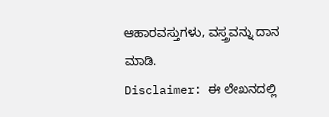ಆಹಾರವಸ್ತುಗಳು, ವಸ್ತ್ರವನ್ನು ದಾನ ಮಾಡಿ.
Disclaimer: ಈ ಲೇಖನದಲ್ಲಿ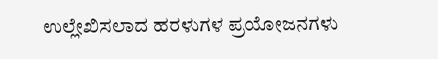ಉಲ್ಲೇಖಿಸಲಾದ ಹರಳುಗಳ ಪ್ರಯೋಜನಗಳು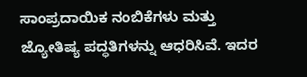ಸಾಂಪ್ರದಾಯಿಕ ನಂಬಿಕೆಗಳು ಮತ್ತು ಜ್ಯೋತಿಷ್ಯ ಪದ್ಧತಿಗಳನ್ನು ಆಧರಿಸಿವೆ. ಇದರ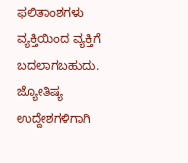ಫಲಿತಾಂಶಗಳು ವ್ಯಕ್ತಿಯಿಂದ ವ್ಯಕ್ತಿಗೆ ಬದಲಾಗಬಹುದು. ಜ್ಯೋತಿಷ್ಯ ಉದ್ದೇಶಗಳಿಗಾಗಿ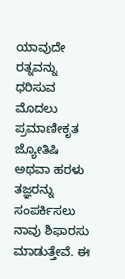ಯಾವುದೇ ರತ್ನವನ್ನು ಧರಿಸುವ ಮೊದಲು ಪ್ರಮಾಣೀಕೃತ ಜ್ಯೋತಿಷಿ ಅಥವಾ ಹರಳು ತಜ್ಞರನ್ನು ಸಂಪರ್ಕಿಸಲು ನಾವು ಶಿಫಾರಸು ಮಾಡುತ್ತೇವೆ. ಈ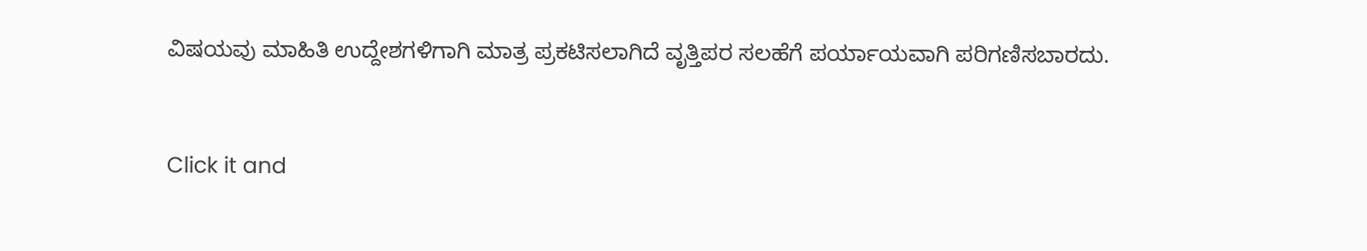ವಿಷಯವು ಮಾಹಿತಿ ಉದ್ದೇಶಗಳಿಗಾಗಿ ಮಾತ್ರ ಪ್ರಕಟಿಸಲಾಗಿದೆ ವೃತ್ತಿಪರ ಸಲಹೆಗೆ ಪರ್ಯಾಯವಾಗಿ ಪರಿಗಣಿಸಬಾರದು.



Click it and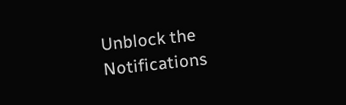Unblock the Notifications